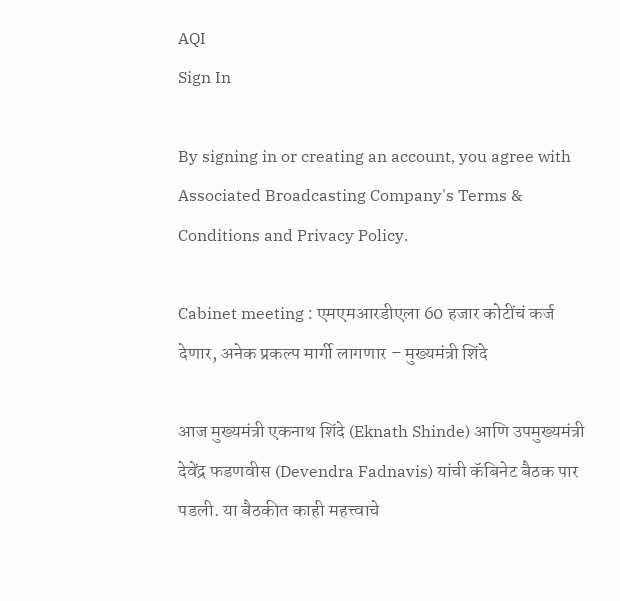AQI
Sign In

By signing in or creating an account, you agree with Associated Broadcasting Company's Terms & Conditions and Privacy Policy.

Cabinet meeting : एमएमआरडीएला 60 हजार कोटींचं कर्ज देणार, अनेक प्रकल्प मार्गी लागणार – मुख्यमंत्री शिंदे

आज मुख्यमंत्री एकनाथ शिंदे (Eknath Shinde) आणि उपमुख्यमंत्री देवेंद्र फडणवीस (Devendra Fadnavis) यांची कॅबिनेट बैठक पार पडली. या बैठकीत काही महत्त्वाचे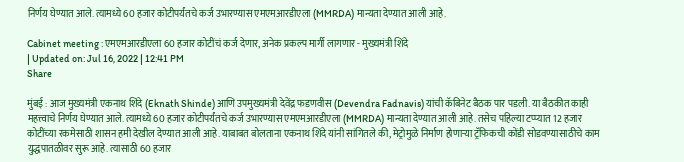निर्णय घेण्यात आले. त्यामध्ये 60 हजार कोटीपर्यंतचे कर्ज उभारण्यास एमएमआरडीएला (MMRDA) मान्यता देण्यात आली आहे.

Cabinet meeting : एमएमआरडीएला 60 हजार कोटींचं कर्ज देणार, अनेक प्रकल्प मार्गी लागणार - मुख्यमंत्री शिंदे
| Updated on: Jul 16, 2022 | 12:41 PM
Share

मुंबई : आज मुख्यमंत्री एकनाथ शिंदे (Eknath Shinde) आणि उपमुख्यमंत्री देवेंद्र फडणवीस (Devendra Fadnavis) यांची कॅबिनेट बैठक पार पडली. या बैठकीत काही महत्त्वाचे निर्णय घेण्यात आले. त्यामध्ये 60 हजार कोटीपर्यंतचे कर्ज उभारण्यास एमएमआरडीएला (MMRDA) मान्यता देण्यात आली आहे. तसेच पहिल्या टप्प्यात 12 हजार कोटींच्या रकमेसाठी शासन हमी देखील देण्यात आली आहे. याबाबत बोलताना एकनाथ शिंदे यांनी सांगितले की, मेट्रोमुळे निर्माण होणाऱ्या ट्रॅफिकची कोंडी सोडवण्यासाठीचे काम युद्धपातळीवर सुरू आहे. त्यासाठी 60 हजार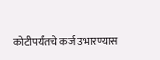कोटीपर्यंतचे कर्ज उभारण्यास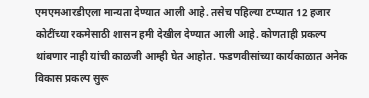एमएमआरडीएला मान्यता देण्यात आली आहे. तसेच पहिल्या टप्प्यात 12 हजार कोटींच्या रकमेसाठी शासन हमी देखील देण्यात आली आहे. कोणताही प्रकल्प थांबणार नाही यांची काळजी आम्ही घेत आहोत. फडणवीसांच्या कार्यकाळात अनेक विकास प्रकल्प सुरू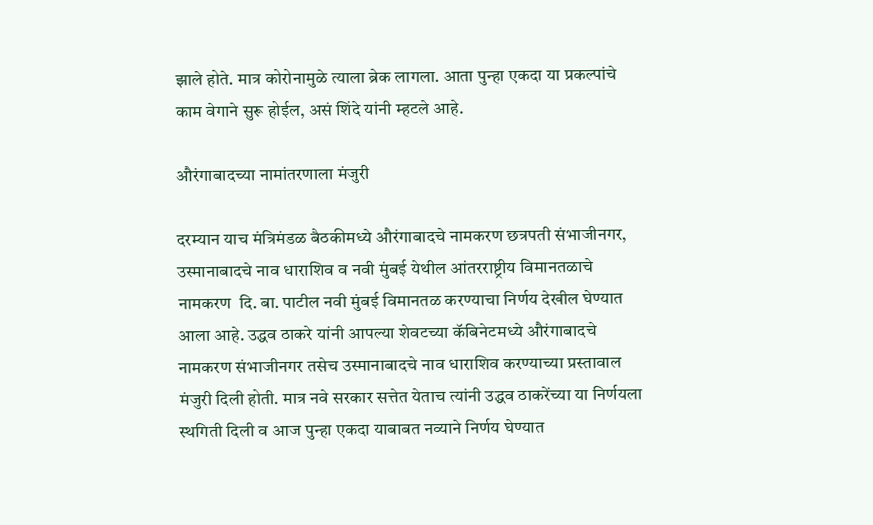झाले होते. मात्र कोरोनामुळे त्याला ब्रेक लागला. आता पुन्हा एकदा या प्रकल्पांचे काम वेगाने सुरू होईल, असं शिंदे यांनी म्हटले आहे.

औरंगाबादच्या नामांतरणाला मंजुरी

दरम्यान याच मंत्रिमंडळ बैठकीमध्ये औरंगाबादचे नामकरण छत्रपती संभाजीनगर, उस्मानाबादचे नाव धाराशिव व नवी मुंबई येथील आंतरराष्ट्रीय विमानतळाचे नामकरण  दि. बा. पाटील नवी मुंबई विमानतळ करण्याचा निर्णय देखील घेण्यात आला आहे. उद्धव ठाकरे यांनी आपल्या शेवटच्या कॅबिनेटमध्ये औरंगाबादचे नामकरण संभाजीनगर तसेच उस्मानाबादचे नाव धाराशिव करण्याच्या प्रस्तावाल मंजुरी दिली होती. मात्र नवे सरकार सत्तेत येताच त्यांनी उद्धव ठाकरेंच्या या निर्णयला स्थगिती दिली व आज पुन्हा एकदा याबाबत नव्याने निर्णय घेण्यात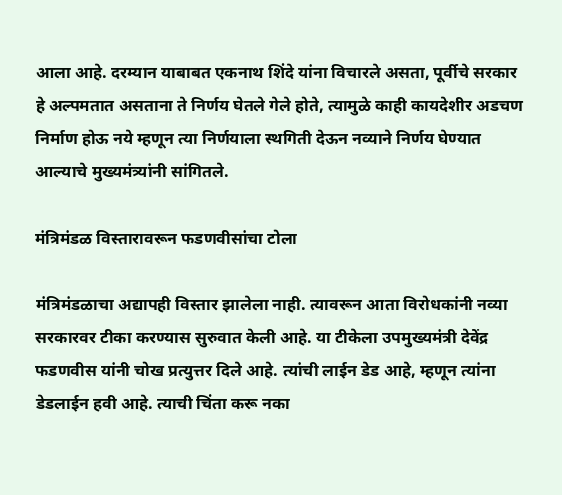आला आहे. दरम्यान याबाबत एकनाथ शिंदे यांना विचारले असता, पूर्वीचे सरकार हे अल्पमतात असताना ते निर्णय घेतले गेले होते, त्यामुळे काही कायदेशीर अडचण निर्माण होऊ नये म्हणून त्या निर्णयाला स्थगिती देऊन नव्याने निर्णय घेण्यात आल्याचे मुख्यमंत्र्यांनी सांगितले.

मंत्रिमंडळ विस्तारावरून फडणवीसांचा टोला

मंत्रिमंडळाचा अद्यापही विस्तार झालेला नाही. त्यावरून आता विरोधकांनी नव्या सरकारवर टीका करण्यास सुरुवात केली आहे. या टीकेला उपमुख्यमंत्री देवेंद्र फडणवीस यांनी चोख प्रत्युत्तर दिले आहे. त्यांची लाईन डेड आहे, म्हणून त्यांना डेडलाईन हवी आहे. त्याची चिंता करू नका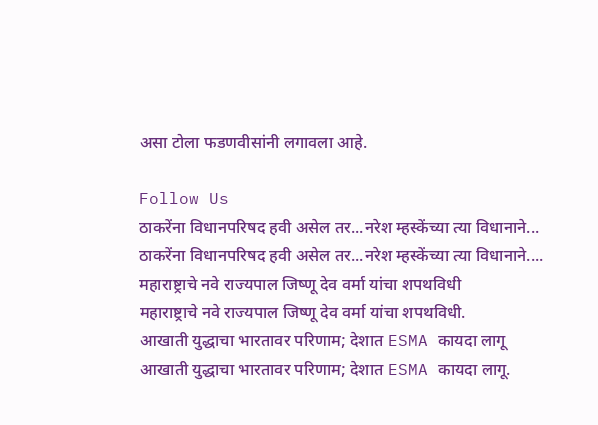असा टोला फडणवीसांनी लगावला आहे.

Follow Us
ठाकरेंना विधानपरिषद हवी असेल तर...नरेश म्हस्केंच्या त्या विधानाने...
ठाकरेंना विधानपरिषद हवी असेल तर...नरेश म्हस्केंच्या त्या विधानाने....
महाराष्ट्राचे नवे राज्यपाल जिष्णू देव वर्मा यांचा शपथविधी
महाराष्ट्राचे नवे राज्यपाल जिष्णू देव वर्मा यांचा शपथविधी.
आखाती युद्धाचा भारतावर परिणाम; देशात ESMA कायदा लागू
आखाती युद्धाचा भारतावर परिणाम; देशात ESMA कायदा लागू.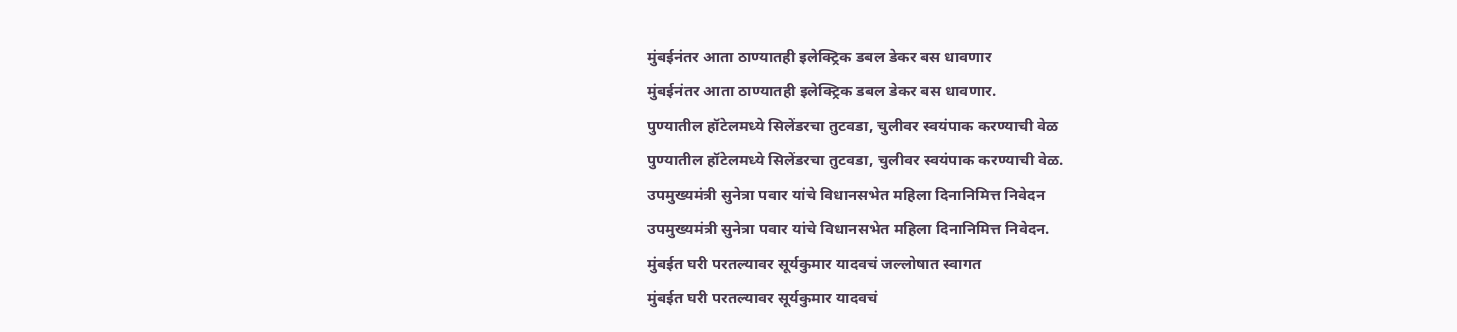मुंबईनंतर आता ठाण्यातही इलेक्ट्रिक डबल डेकर बस धावणार
मुंबईनंतर आता ठाण्यातही इलेक्ट्रिक डबल डेकर बस धावणार.
पुण्यातील हॉटेलमध्ये सिलेंडरचा तुटवडा, चुलीवर स्वयंपाक करण्याची वेळ
पुण्यातील हॉटेलमध्ये सिलेंडरचा तुटवडा, चुलीवर स्वयंपाक करण्याची वेळ.
उपमुख्यमंत्री सुनेत्रा पवार यांचे विधानसभेत महिला दिनानिमित्त निवेदन
उपमुख्यमंत्री सुनेत्रा पवार यांचे विधानसभेत महिला दिनानिमित्त निवेदन.
मुंबईत घरी परतल्यावर सूर्यकुमार यादवचं जल्लोषात स्वागत
मुंबईत घरी परतल्यावर सूर्यकुमार यादवचं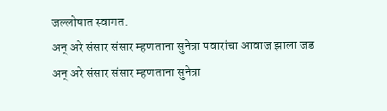जल्लोषात स्वागत.
अन् अरे संसार संसार म्हणताना सुनेत्रा पवारांचा आवाज झाला जड
अन् अरे संसार संसार म्हणताना सुनेत्रा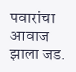पवारांचा आवाज झाला जड.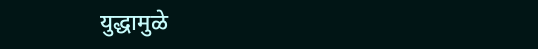युद्धामुळे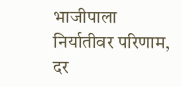भाजीपाला निर्यातीवर परिणाम, दर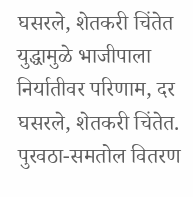घसरले, शेतकरी चिंतेत
युद्धामुळे भाजीपाला निर्यातीवर परिणाम, दर घसरले, शेतकरी चिंतेत.
पुरवठा-समतोल वितरण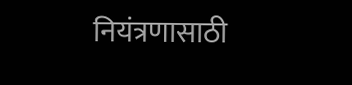नियंत्रणासाठी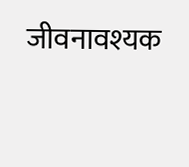जीवनावश्यक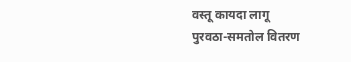वस्तू कायदा लागू
पुरवठा-समतोल वितरण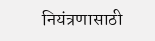नियंत्रणासाठी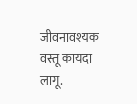जीवनावश्यक वस्तू कायदा लागू.